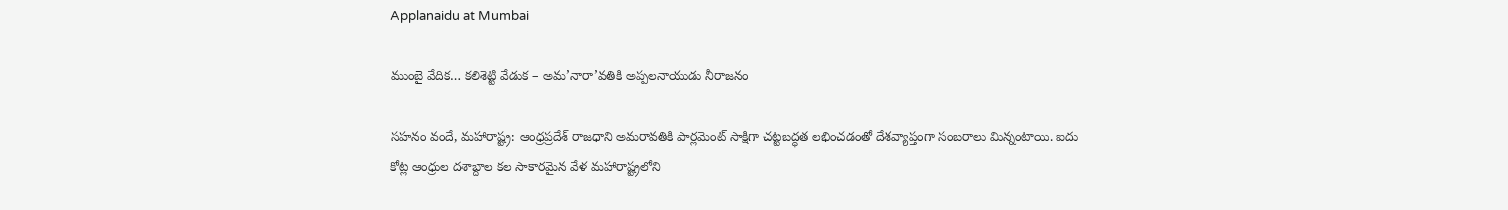Applanaidu at Mumbai

ముంబై వేదిక… కలిశెట్టి వేడుక – అమ’నారా’వతికి అప్పలనాయుడు నీరాజనం

సహనం వందే, మహారాష్ట్ర: ఆంధ్రప్రదేశ్ రాజధాని అమరావతికి పార్లమెంట్ సాక్షిగా చట్టబద్ధత లభించడంతో దేశవ్యాప్తంగా సంబరాలు మిన్నంటాయి. ఐదు కోట్ల ఆంధ్రుల దశాబ్దాల కల సాకారమైన వేళ మహారాష్ట్రలోని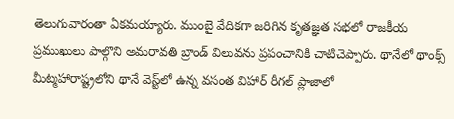తెలుగువారంతా ఏకమయ్యారు. ముంబై వేదికగా జరిగిన కృతజ్ఞత సభలో రాజకీయ ప్రముఖులు పాల్గొని అమరావతి బ్రాండ్ విలువను ప్రపంచానికి చాటిచెప్పారు. థానేలో థాంక్స్ మీట్మహారాష్ట్రలోని థానే వెస్ట్‌లో ఉన్న వసంత విహార్ రీగల్ ప్లాజాలో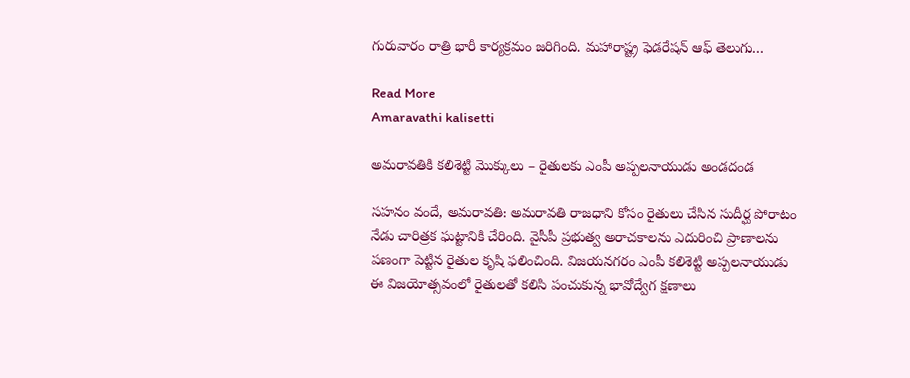గురువారం రాత్రి భారీ కార్యక్రమం జరిగింది. మహారాష్ట్ర ఫెడరేషన్ ఆఫ్ తెలుగు…

Read More
Amaravathi kalisetti

అమరావతికి కలిశెట్టి మొక్కులు – రైతులకు ఎంపీ అప్పలనాయుడు అండదండ

సహనం వందే, అమరావతి: అమరావతి రాజధాని కోసం రైతులు చేసిన సుదీర్ఘ పోరాటం నేడు చారిత్రక ఘట్టానికి చేరింది. వైసీపీ ప్రభుత్వ అరాచకాలను ఎదురించి ప్రాణాలను పణంగా పెట్టిన రైతుల కృషి ఫలించింది. విజయనగరం ఎంపీ కలిశెట్టి అప్పలనాయుడు ఈ విజయోత్సవంలో రైతులతో కలిసి పంచుకున్న భావోద్వేగ క్షణాలు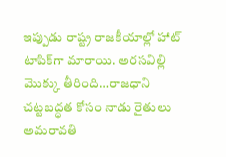ఇప్పుడు రాష్ట్ర రాజకీయాల్లో హాట్ టాపిక్‌గా మారాయి. అరసవిల్లి మొక్కు తీరింది…రాజధాని చట్టబద్ధత కోసం నాడు రైతులు అమరావతి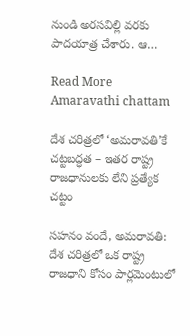నుండి అరసవిల్లి వరకు పాదయాత్ర చేశారు. ఆ…

Read More
Amaravathi chattam

దేశ చరిత్రలో ‘అమరావతి’కే చట్టబద్ధత – ఇతర రాష్ట్ర రాజధానులకు లేని ప్రత్యేక చట్టం

సహనం వందే, అమరావతి: దేశ చరిత్రలో ఒక రాష్ట్ర రాజధాని కోసం పార్లమెంటులో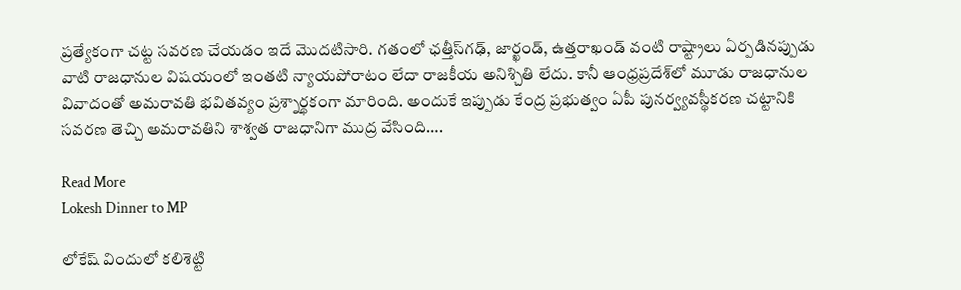ప్రత్యేకంగా చట్ట సవరణ చేయడం ఇదే మొదటిసారి. గతంలో ఛత్తీస్‌గఢ్, జార్ఖండ్, ఉత్తరాఖండ్ వంటి రాష్ట్రాలు ఏర్పడినప్పుడు వాటి రాజధానుల విషయంలో ఇంతటి న్యాయపోరాటం లేదా రాజకీయ అనిశ్చితి లేదు. కానీ ఆంధ్రప్రదేశ్‌లో మూడు రాజధానుల వివాదంతో అమరావతి భవితవ్యం ప్రశ్నార్థకంగా మారింది. అందుకే ఇప్పుడు కేంద్ర ప్రభుత్వం ఏపీ పునర్వ్యవస్థీకరణ చట్టానికి సవరణ తెచ్చి అమరావతిని శాశ్వత రాజధానిగా ముద్ర వేసింది….

Read More
Lokesh Dinner to MP

లోకేష్ విందులో కలిశెట్టి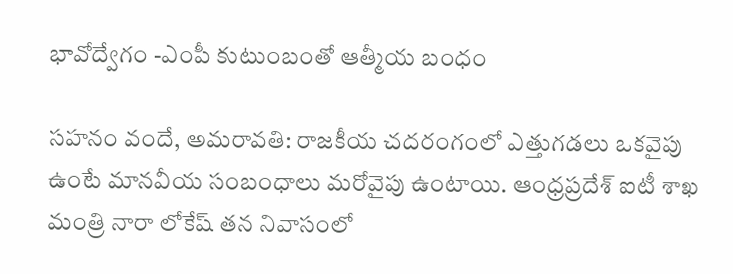భావోద్వేగం -ఎంపీ కుటుంబంతో ఆత్మీయ బంధం

సహనం వందే, అమరావతి: రాజకీయ చదరంగంలో ఎత్తుగడలు ఒకవైపు ఉంటే మానవీయ సంబంధాలు మరోవైపు ఉంటాయి. ఆంధ్రప్రదేశ్ ఐటీ శాఖ మంత్రి నారా లోకేష్ తన నివాసంలో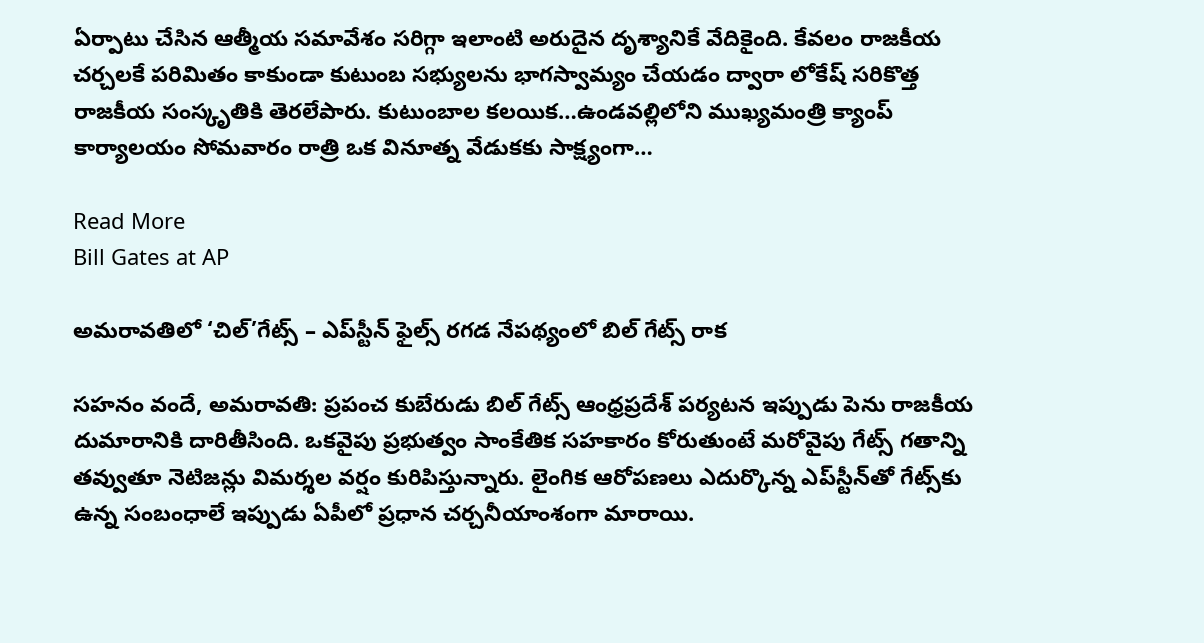ఏర్పాటు చేసిన ఆత్మీయ సమావేశం సరిగ్గా ఇలాంటి అరుదైన దృశ్యానికే వేదికైంది. కేవలం రాజకీయ చర్చలకే పరిమితం కాకుండా కుటుంబ సభ్యులను భాగస్వామ్యం చేయడం ద్వారా లోకేష్ సరికొత్త రాజకీయ సంస్కృతికి తెరలేపారు. కుటుంబాల కలయిక…ఉండవల్లిలోని ముఖ్యమంత్రి క్యాంప్ కార్యాలయం సోమవారం రాత్రి ఒక వినూత్న వేడుకకు సాక్ష్యంగా…

Read More
Bill Gates at AP

అమరావతిలో ‘చిల్’గేట్స్ – ఎప్‌స్టీన్ ఫైల్స్ రగడ నేపథ్యంలో బిల్ గేట్స్ రాక

సహనం వందే, అమరావతి: ప్రపంచ కుబేరుడు బిల్ గేట్స్ ఆంధ్రప్రదేశ్ పర్యటన ఇప్పుడు పెను రాజకీయ దుమారానికి దారితీసింది. ఒకవైపు ప్రభుత్వం సాంకేతిక సహకారం కోరుతుంటే మరోవైపు గేట్స్ గతాన్ని తవ్వుతూ నెటిజన్లు విమర్శల వర్షం కురిపిస్తున్నారు. లైంగిక ఆరోపణలు ఎదుర్కొన్న ఎప్‌స్టీన్‌తో గేట్స్‌కు ఉన్న సంబంధాలే ఇప్పుడు ఏపీలో ప్రధాన చర్చనీయాంశంగా మారాయి.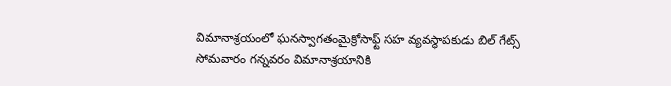విమానాశ్రయంలో ఘనస్వాగతంమైక్రోసాఫ్ట్ సహ వ్యవస్థాపకుడు బిల్ గేట్స్ సోమవారం గన్నవరం విమానాశ్రయానికి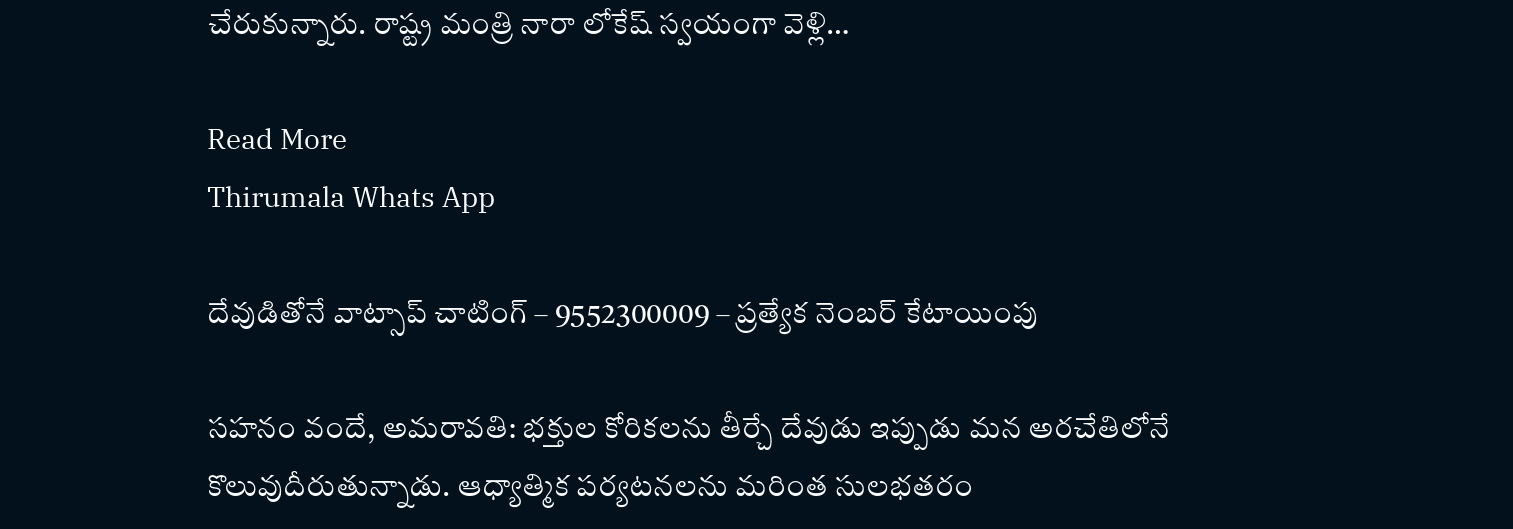చేరుకున్నారు. రాష్ట్ర మంత్రి నారా లోకేష్ స్వయంగా వెళ్లి…

Read More
Thirumala Whats App

దేవుడితోనే వాట్సాప్ చాటింగ్ – 9552300009 – ప్రత్యేక నెంబర్ కేటాయింపు

సహనం వందే, అమరావతి: భక్తుల కోరికలను తీర్చే దేవుడు ఇప్పుడు మన అరచేతిలోనే కొలువుదీరుతున్నాడు. ఆధ్యాత్మిక పర్యటనలను మరింత సులభతరం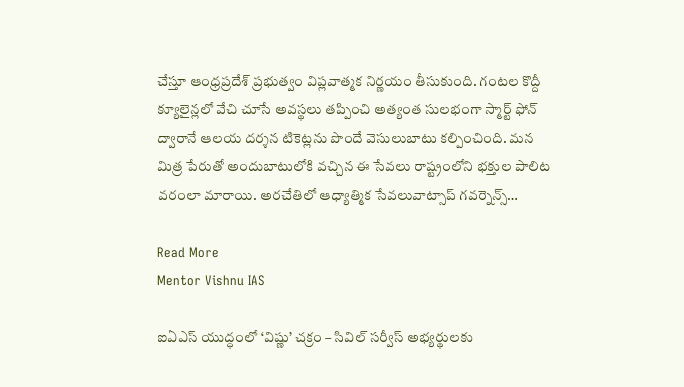చేస్తూ ఆంధ్రప్రదేశ్ ప్రభుత్వం విప్లవాత్మక నిర్ణయం తీసుకుంది. గంటల కొద్దీ క్యూలైన్లలో వేచి చూసే అవస్థలు తప్పించి అత్యంత సులభంగా స్మార్ట్ ఫోన్ ద్వారానే ఆలయ దర్శన టికెట్లను పొందే వెసులుబాటు కల్పించింది. మన మిత్ర పేరుతో అందుబాటులోకి వచ్చిన ఈ సేవలు రాష్ట్రంలోని భక్తుల పాలిట వరంలా మారాయి. అరచేతిలో ఆధ్యాత్మిక సేవలువాట్సాప్ గవర్నెన్స్…

Read More
Mentor Vishnu IAS

ఐఏఎస్ యుద్ధంలో ‘విష్ణు’ చక్రం – సివిల్ సర్వీస్ అభ్యర్థులకు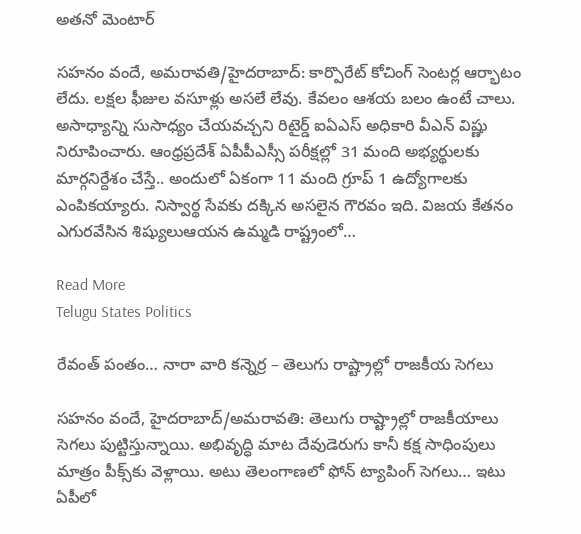అతనో మెంటార్

సహనం వందే, అమరావతి/హైదరాబాద్: కార్పొరేట్ కోచింగ్ సెంటర్ల ఆర్భాటం లేదు. లక్షల ఫీజుల వసూళ్లు అసలే లేవు. కేవలం ఆశయ బలం ఉంటే చాలు. అసాధ్యాన్ని సుసాధ్యం చేయవచ్చని రిటైర్డ్ ఐఏఎస్ అధికారి వీఎన్ విష్ణు నిరూపించారు. ఆంధ్రప్రదేశ్ ఏపీపీఎస్సీ పరీక్షల్లో 31 మంది అభ్యర్థులకు మార్గనిర్దేశం చేస్తే.. అందులో ఏకంగా 11 మంది గ్రూప్ 1 ఉద్యోగాలకు ఎంపికయ్యారు. నిస్వార్థ సేవకు దక్కిన అసలైన గౌరవం ఇది. విజయ కేతనం ఎగురవేసిన శిష్యులుఆయన ఉమ్మడి రాష్ట్రంలో…

Read More
Telugu States Politics

రేవంత్ పంతం… నారా వారి కన్నెర్ర – తెలుగు రాష్ట్రాల్లో రాజకీయ సెగలు

సహనం వందే, హైదరాబాద్/అమరావతి: తెలుగు రాష్ట్రాల్లో రాజకీయాలు సెగలు పుట్టిస్తున్నాయి. అభివృద్ధి మాట దేవుడెరుగు కానీ కక్ష సాధింపులు మాత్రం పీక్స్‌కు వెళ్లాయి. అటు తెలంగాణలో ఫోన్ ట్యాపింగ్ సెగలు… ఇటు ఏపీలో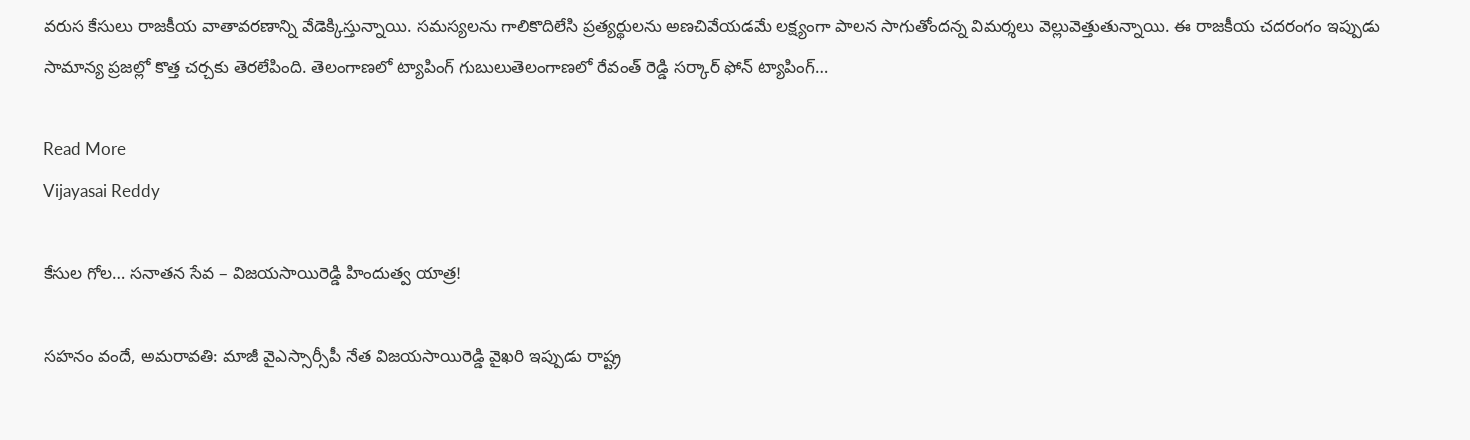వరుస కేసులు రాజకీయ వాతావరణాన్ని వేడెక్కిస్తున్నాయి. సమస్యలను గాలికొదిలేసి ప్రత్యర్థులను అణచివేయడమే లక్ష్యంగా పాలన సాగుతోందన్న విమర్శలు వెల్లువెత్తుతున్నాయి. ఈ రాజకీయ చదరంగం ఇప్పుడు సామాన్య ప్రజల్లో కొత్త చర్చకు తెరలేపింది. తెలంగాణలో ట్యాపింగ్ గుబులుతెలంగాణలో రేవంత్ రెడ్డి సర్కార్ ఫోన్ ట్యాపింగ్…

Read More
Vijayasai Reddy

కేసుల గోల… సనాతన సేవ – విజయసాయిరెడ్డి హిందుత్వ యాత్ర!

సహనం వందే, అమరావతి: మాజీ వైఎస్సార్సీపీ నేత విజయసాయిరెడ్డి వైఖరి ఇప్పుడు రాష్ట్ర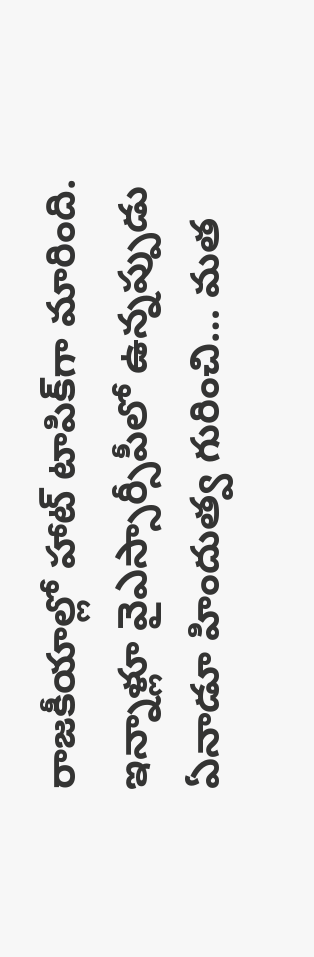రాజకీయాల్లో హాట్ టాపిక్‌గా మారింది. ఇన్నాళ్లూ వైఎస్సార్సీపీలో ఉన్నప్పుడు ఏనాడూ హిందుత్వ గురించి… మత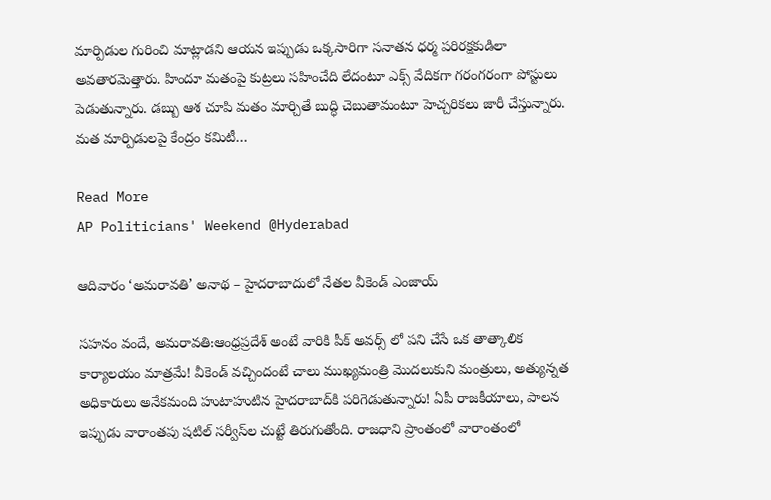మార్పిడుల గురించి మాట్లాడని ఆయన ఇప్పుడు ఒక్కసారిగా సనాతన ధర్మ పరిరక్షకుడిలా అవతారమెత్తారు. హిందూ మతంపై కుట్రలు సహించేది లేదంటూ ఎక్స్ వేదికగా గరంగరంగా పోస్టులు పెడుతున్నారు. డబ్బు ఆశ చూపి మతం మార్చితే బుద్ధి చెబుతామంటూ హెచ్చరికలు జారీ చేస్తున్నారు. మత మార్పిడులపై కేంద్రం కమిటీ…

Read More
AP Politicians' Weekend @Hyderabad

ఆదివారం ‘అమరావతి’ అనాథ – హైదరాబాదులో నేతల వీకెండ్ ఎంజాయ్

సహనం వందే, అమరావతి:ఆంధ్రప్రదేశ్ అంటే వారికి పీక్ అవర్స్ లో పని చేసే ఒక తాత్కాలిక కార్యాలయం మాత్రమే! వీకెండ్ వచ్చిందంటే చాలు ముఖ్యమంత్రి మొదలుకుని మంత్రులు, అత్యున్నత అధికారులు అనేకమంది హుటాహుటిన హైదరాబాద్‌కి పరిగెడుతున్నారు! ఏపీ రాజకీయాలు, పాలన ఇప్పుడు వారాంతపు షటిల్ సర్వీస్‌ల చుట్టే తిరుగుతోంది. రాజధాని ప్రాంతంలో వారాంతంలో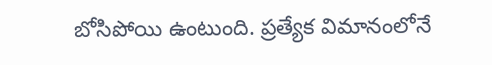బోసిపోయి ఉంటుంది. ప్రత్యేక విమానంలోనే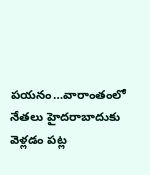పయనం…వారాంతంలో నేతలు హైదరాబాదుకు వెళ్లడం పట్ల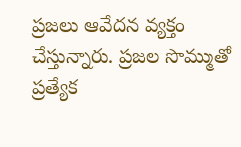ప్రజలు ఆవేదన వ్యక్తం చేస్తున్నారు. ప్రజల సొమ్ముతో ప్రత్యేక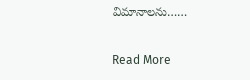విమానాలను……

Read More